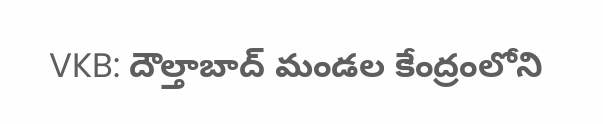VKB: దౌల్తాబాద్ మండల కేంద్రంలోని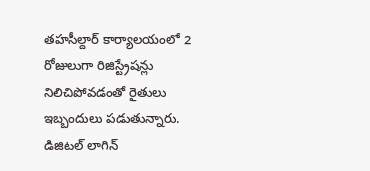తహసీల్దార్ కార్యాలయంలో 2 రోజులుగా రిజిస్ట్రేషన్లు నిలిచిపోవడంతో రైతులు ఇబ్బందులు పడుతున్నారు. డిజిటల్ లాగిన్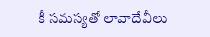కీ సమస్యతో లావాదేవీలు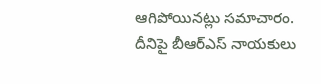ఆగిపోయినట్లు సమాచారం. దీనిపై బీఆర్ఎస్ నాయకులు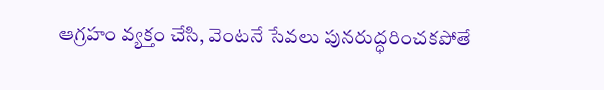ఆగ్రహం వ్యక్తం చేసి, వెంటనే సేవలు పునరుద్ధరించకపోతే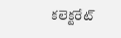కలెక్టరేట్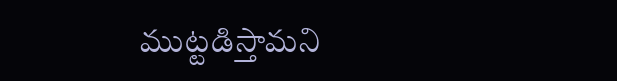ముట్టడిస్తామని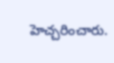హెచ్చరించారు.